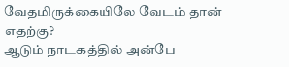வேதமிருக்கையிலே வேடம் தான் எதற்கு?
ஆடும் நாடகத்தில் அன்பே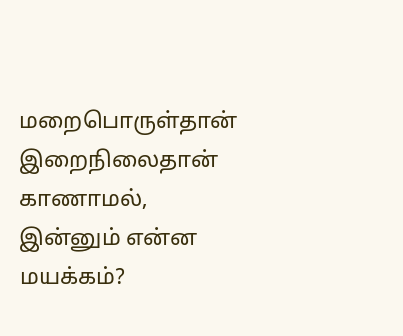மறைபொருள்தான்
இறைநிலைதான் காணாமல்,
இன்னும் என்ன மயக்கம்?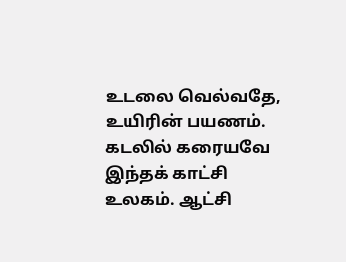உடலை வெல்வதே, உயிரின் பயணம். கடலில் கரையவே இந்தக் காட்சி உலகம். ஆட்சி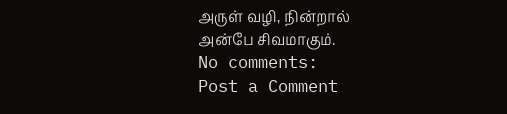அருள் வழி, நின்றால் அன்பே சிவமாகும்.
No comments:
Post a Comment